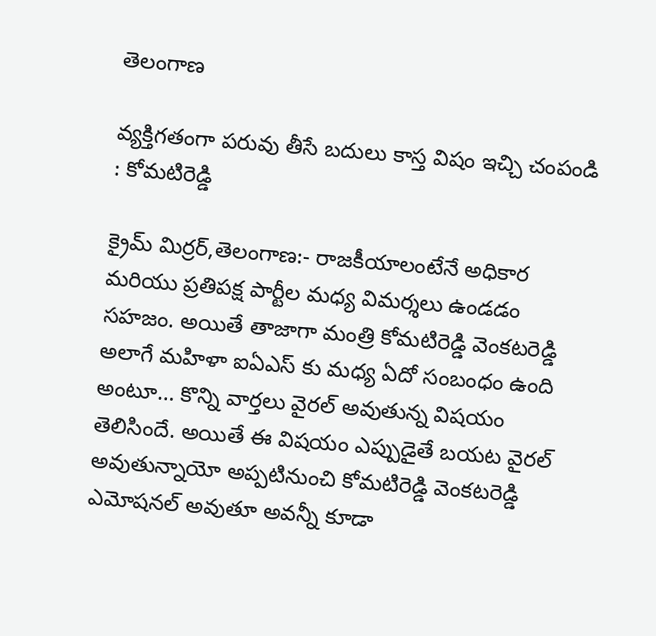తెలంగాణ

వ్యక్తిగతంగా పరువు తీసే బదులు కాస్త విషం ఇచ్చి చంపండి : కోమటిరెడ్డి

క్రైమ్ మిర్రర్,తెలంగాణ:- రాజకీయాలంటేనే అధికార మరియు ప్రతిపక్ష పార్టీల మధ్య విమర్శలు ఉండడం సహజం. అయితే తాజాగా మంత్రి కోమటిరెడ్డి వెంకటరెడ్డి అలాగే మహిళా ఐఏఎస్ కు మధ్య ఏదో సంబంధం ఉంది అంటూ… కొన్ని వార్తలు వైరల్ అవుతున్న విషయం తెలిసిందే. అయితే ఈ విషయం ఎప్పుడైతే బయట వైరల్ అవుతున్నాయో అప్పటినుంచి కోమటిరెడ్డి వెంకటరెడ్డి ఎమోషనల్ అవుతూ అవన్నీ కూడా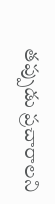తప్పుడు ప్రచారాలని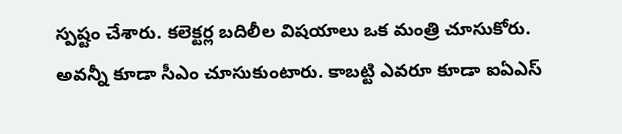స్పష్టం చేశారు. కలెక్టర్ల బదిలీల విషయాలు ఒక మంత్రి చూసుకోరు. అవన్నీ కూడా సీఎం చూసుకుంటారు. కాబట్టి ఎవరూ కూడా ఐఏఎస్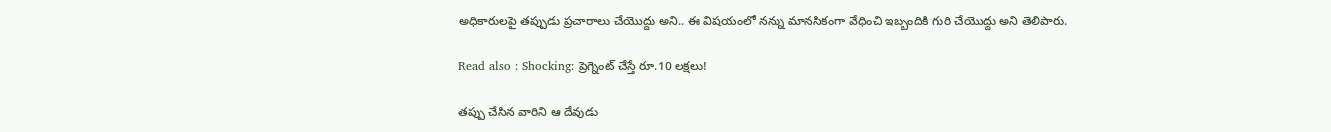అధికారులపై తప్పుడు ప్రచారాలు చేయొద్దు అని.. ఈ విషయంలో నన్ను మానసికంగా వేధించి ఇబ్బందికి గురి చేయొద్దు అని తెలిపారు.

Read also : Shocking: ప్రెగ్నెంట్ చేస్తే రూ.10 లక్షలు!

తప్పు చేసిన వారిని ఆ దేవుడు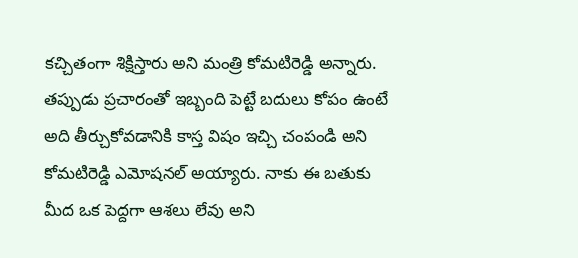కచ్చితంగా శిక్షిస్తారు అని మంత్రి కోమటిరెడ్డి అన్నారు. తప్పుడు ప్రచారంతో ఇబ్బంది పెట్టే బదులు కోపం ఉంటే అది తీర్చుకోవడానికి కాస్త విషం ఇచ్చి చంపండి అని కోమటిరెడ్డి ఎమోషనల్ అయ్యారు. నాకు ఈ బతుకు మీద ఒక పెద్దగా ఆశలు లేవు అని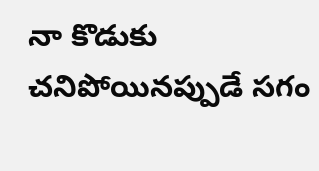నా కొడుకు చనిపోయినప్పుడే సగం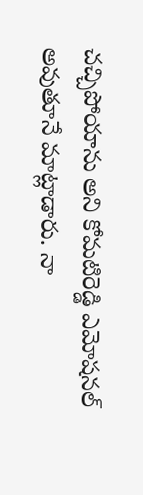చచ్చిపోయాను అని కోమటిరెడ్డి ఎమోషనల్ అవుతూనే మాట్లాడారు. నా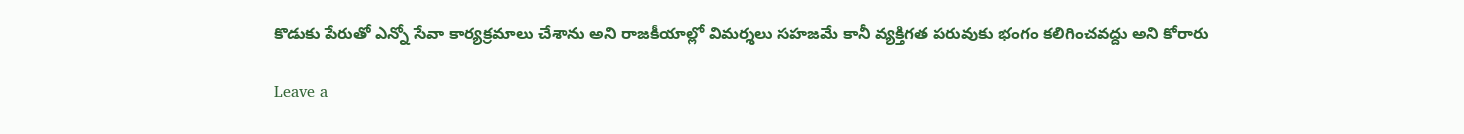కొడుకు పేరుతో ఎన్నో సేవా కార్యక్రమాలు చేశాను అని రాజకీయాల్లో విమర్శలు సహజమే కానీ వ్యక్తిగత పరువుకు భంగం కలిగించవద్దు అని కోరారు

Leave a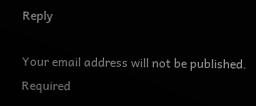Reply

Your email address will not be published. Required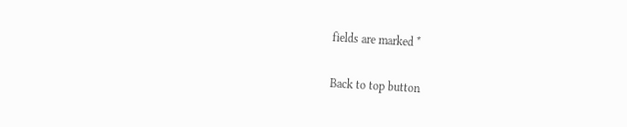fields are marked *

Back to top button